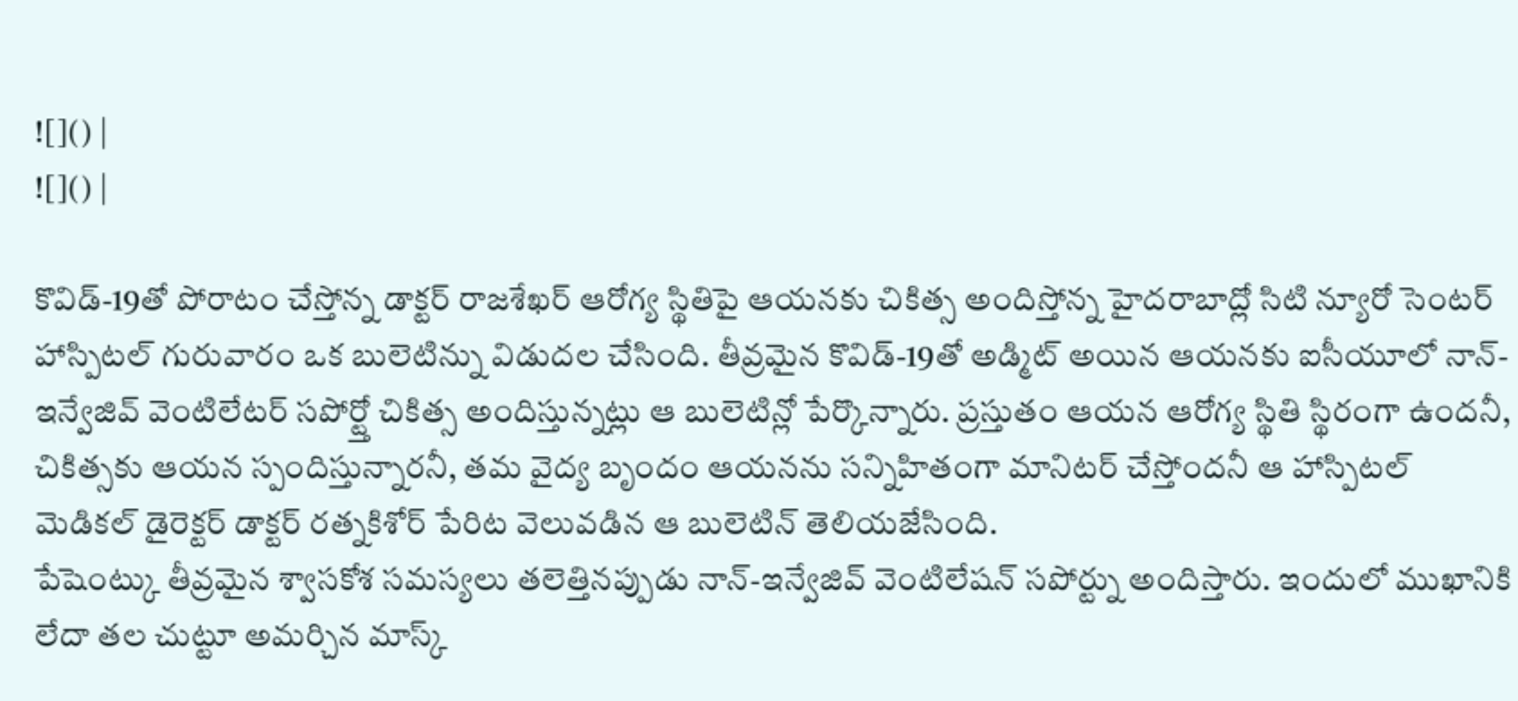![]() |
![]() |

కొవిడ్-19తో పోరాటం చేస్తోన్న డాక్టర్ రాజశేఖర్ ఆరోగ్య స్థితిపై ఆయనకు చికిత్స అందిస్తోన్న హైదరాబాద్లో సిటి న్యూరో సెంటర్ హాస్పిటల్ గురువారం ఒక బులెటిన్ను విడుదల చేసింది. తీవ్రమైన కొవిడ్-19తో అడ్మిట్ అయిన ఆయనకు ఐసీయూలో నాన్-ఇన్వేజివ్ వెంటిలేటర్ సపోర్ట్తో చికిత్స అందిస్తున్నట్లు ఆ బులెటిన్లో పేర్కొన్నారు. ప్రస్తుతం ఆయన ఆరోగ్య స్థితి స్థిరంగా ఉందనీ, చికిత్సకు ఆయన స్పందిస్తున్నారనీ, తమ వైద్య బృందం ఆయనను సన్నిహితంగా మానిటర్ చేస్తోందనీ ఆ హాస్పిటల్ మెడికల్ డైరెక్టర్ డాక్టర్ రత్నకిశోర్ పేరిట వెలువడిన ఆ బులెటిన్ తెలియజేసింది.
పేషెంట్కు తీవ్రమైన శ్వాసకోశ సమస్యలు తలెత్తినప్పుడు నాన్-ఇన్వేజివ్ వెంటిలేషన్ సపోర్ట్ను అందిస్తారు. ఇందులో ముఖానికి లేదా తల చుట్టూ అమర్చిన మాస్క్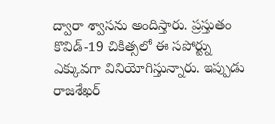ద్వారా శ్వాసను అందిస్తారు. ప్రస్తుతం కొవిడ్-19 చికిత్సలో ఈ సపోర్ట్ను ఎక్కువగా వినియోగిస్తున్నారు. ఇప్పుడు రాజశేఖర్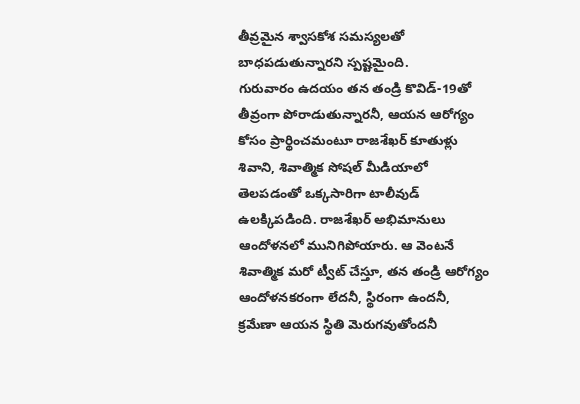తీవ్రమైన శ్వాసకోశ సమస్యలతో బాధపడుతున్నారని స్పష్టమైంది.
గురువారం ఉదయం తన తండ్రి కొవిడ్-19తో తీవ్రంగా పోరాడుతున్నారనీ, ఆయన ఆరోగ్యం కోసం ప్రార్థించమంటూ రాజశేఖర్ కూతుళ్లు శివాని, శివాత్మిక సోషల్ మీడియాలో తెలపడంతో ఒక్కసారిగా టాలీవుడ్ ఉలక్కిపడింది. రాజశేఖర్ అభిమానులు ఆందోళనలో మునిగిపోయారు. ఆ వెంటనే శివాత్మిక మరో ట్వీట్ చేస్తూ, తన తండ్రి ఆరోగ్యం ఆందోళనకరంగా లేదనీ, స్థిరంగా ఉందనీ, క్రమేణా ఆయన స్థితి మెరుగవుతోందనీ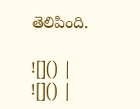తెలిపింది.

![]() |
![]() |